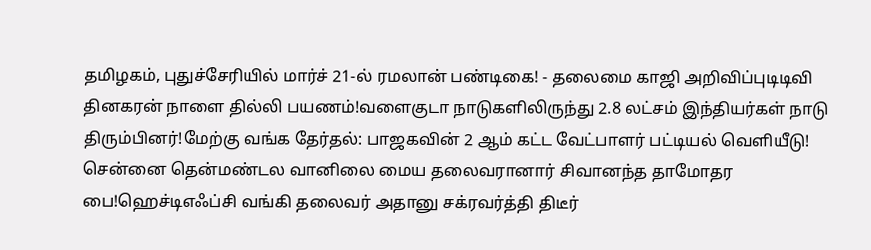தமிழகம், புதுச்சேரியில் மார்ச் 21-ல் ரமலான் பண்டிகை! - தலைமை காஜி அறிவிப்புடிடிவி தினகரன் நாளை தில்லி பயணம்!வளைகுடா நாடுகளிலிருந்து 2.8 லட்சம் இந்தியர்கள் நாடு திரும்பினர்!மேற்கு வங்க தேர்தல்: பாஜகவின் 2 ஆம் கட்ட வேட்பாளர் பட்டியல் வெளியீடு! சென்னை தென்மண்டல வானிலை மைய தலைவரானார் சிவானந்த தாமோதர பை!ஹெச்டிஎஃப்சி வங்கி தலைவர் அதானு சக்ரவர்த்தி திடீர்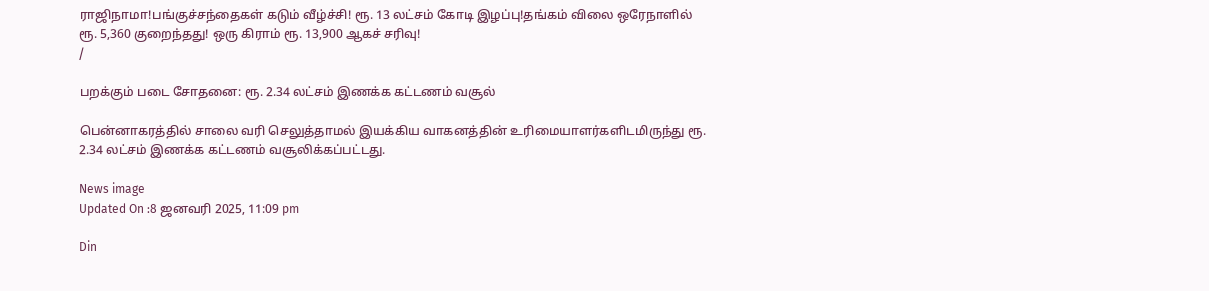ராஜிநாமா!பங்குச்சந்தைகள் கடும் வீழ்ச்சி! ரூ. 13 லட்சம் கோடி இழப்பு!தங்கம் விலை ஒரேநாளில் ரூ. 5,360 குறைந்தது! ஒரு கிராம் ரூ. 13,900 ஆகச் சரிவு!
/

பறக்கும் படை சோதனை: ரூ. 2.34 லட்சம் இணக்க கட்டணம் வசூல்

பென்னாகரத்தில் சாலை வரி செலுத்தாமல் இயக்கிய வாகனத்தின் உரிமையாளர்களிடமிருந்து ரூ. 2.34 லட்சம் இணக்க கட்டணம் வசூலிக்கப்பட்டது.

News image
Updated On :8 ஜனவரி 2025, 11:09 pm

Din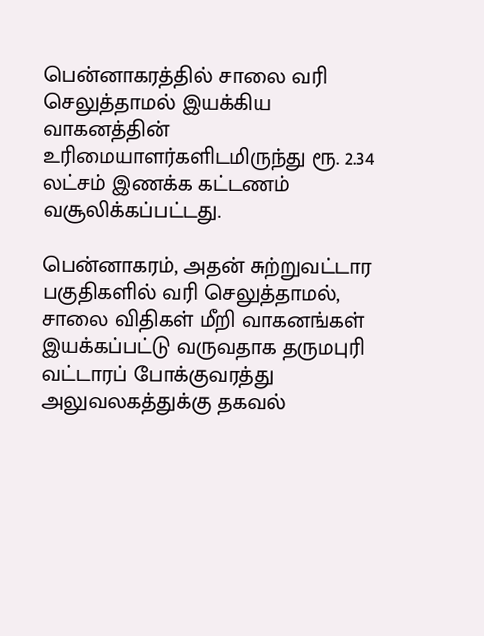பென்னாகரத்தில் சாலை வரி செலுத்தாமல் இயக்கிய வாகனத்தின் உரிமையாளர்களிடமிருந்து ரூ. 2.34 லட்சம் இணக்க கட்டணம் வசூலிக்கப்பட்டது.

பென்னாகரம், அதன் சுற்றுவட்டார பகுதிகளில் வரி செலுத்தாமல், சாலை விதிகள் மீறி வாகனங்கள் இயக்கப்பட்டு வருவதாக தருமபுரி வட்டாரப் போக்குவரத்து அலுவலகத்துக்கு தகவல்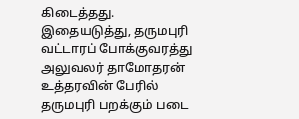கிடைத்தது. இதையடுத்து, தருமபுரி வட்டாரப் போக்குவரத்து அலுவலர் தாமோதரன் உத்தரவின் பேரில் தருமபுரி பறக்கும் படை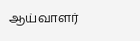ஆய்வாளர்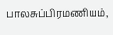பாலசுப்பிரமணியம்,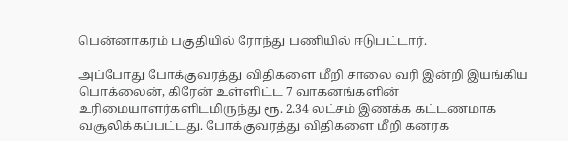பென்னாகரம் பகுதியில் ரோந்து பணியில் ஈடுபட்டார்.

அப்போது போக்குவரத்து விதிகளை மீறி சாலை வரி இன்றி இயங்கிய பொக்லைன், கிரேன் உள்ளிட்ட 7 வாகனங்களின் உரிமையாளர்களிடமிருந்து ரூ. 2.34 லட்சம் இணக்க கட்டணமாக வசூலிக்கப்பட்டது. போக்குவரத்து விதிகளை மீறி கனரக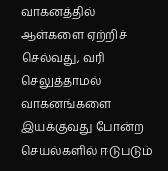வாகனத்தில் ஆள்களை ஏற்றிச் செல்வது, வரி செலுத்தாமல் வாகனங்களை இயக்குவது போன்ற செயல்களில் ஈடுபடும்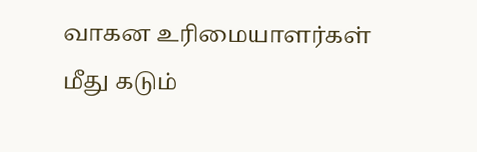வாகன உரிமையாளர்கள் மீது கடும்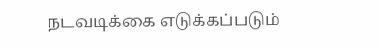நடவடிக்கை எடுக்கப்படும்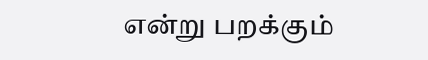என்று பறக்கும்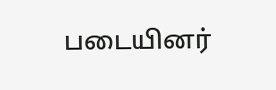படையினர்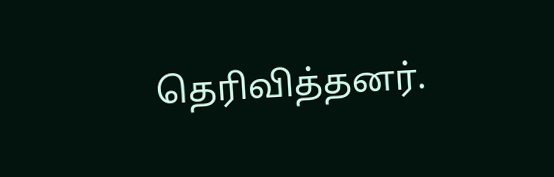தெரிவித்தனர்.